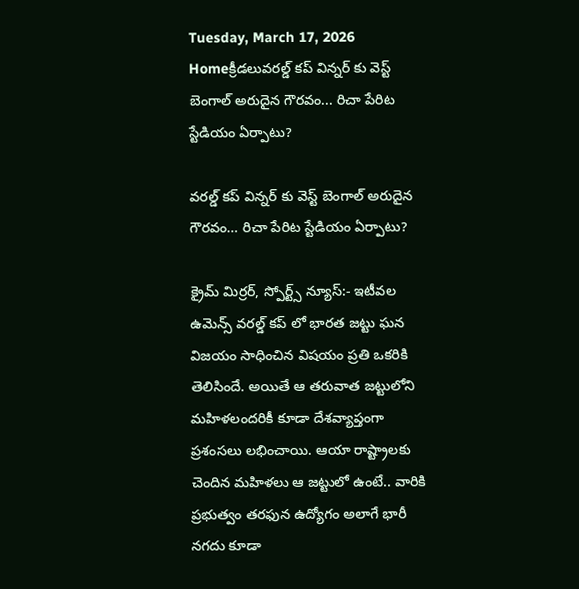Tuesday, March 17, 2026
Homeక్రీడలువరల్డ్ కప్ విన్నర్ కు వెస్ట్ బెంగాల్ అరుదైన గౌరవం... రిచా పేరిట స్టేడియం ఏర్పాటు?

వరల్డ్ కప్ విన్నర్ కు వెస్ట్ బెంగాల్ అరుదైన గౌరవం… రిచా పేరిట స్టేడియం ఏర్పాటు?

క్రైమ్ మిర్రర్, స్పోర్ట్స్ న్యూస్:- ఇటీవల ఉమెన్స్ వరల్డ్ కప్ లో భారత జట్టు ఘన విజయం సాధించిన విషయం ప్రతి ఒకరికి తెలిసిందే. అయితే ఆ తరువాత జట్టులోని మహిళలందరికీ కూడా దేశవ్యాప్తంగా ప్రశంసలు లభించాయి. ఆయా రాష్ట్రాలకు చెందిన మహిళలు ఆ జట్టులో ఉంటే.. వారికి ప్రభుత్వం తరఫున ఉద్యోగం అలాగే భారీ నగదు కూడా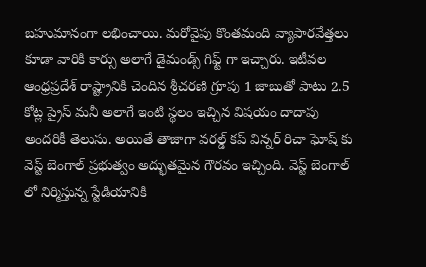బహుమానంగా లభించాయి. మరోవైపు కొంతమంది వ్యాపారవేత్తలు కూడా వారికి కార్సు అలాగే డైమండ్స్ గిఫ్ట్ గా ఇచ్చారు. ఇటీవల ఆంధ్రప్రదేశ్ రాష్ట్రానికి చెందిన శ్రీచరణి గ్రూపు 1 జాబుతో పాటు 2.5 కోట్ల ప్రైస్ మనీ అలాగే ఇంటి స్థలం ఇచ్చిన విషయం దాదాపు అందరికీ తెలుసు. అయితే తాజాగా వరల్డ్ కప్ విన్నర్ రిచా ఘోష్ కు వెస్ట్ బెంగాల్ ప్రభుత్వం అద్భుతమైన గౌరవం ఇచ్చింది. వెస్ట్ బెంగాల్ లో నిర్మిస్తున్న స్టేడియానికి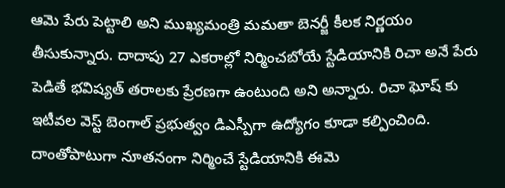ఆమె పేరు పెట్టాలి అని ముఖ్యమంత్రి మమతా బెనర్జీ కీలక నిర్ణయం తీసుకున్నారు. దాదాపు 27 ఎకరాల్లో నిర్మించబోయే స్టేడియానికి రిచా అనే పేరు పెడితే భవిష్యత్ తరాలకు ప్రేరణగా ఉంటుంది అని అన్నారు. రిచా ఘోష్ కు ఇటీవల వెస్ట్ బెంగాల్ ప్రభుత్వం డిఎస్పీగా ఉద్యోగం కూడా కల్పించింది. దాంతోపాటుగా నూతనంగా నిర్మించే స్టేడియానికి ఈమె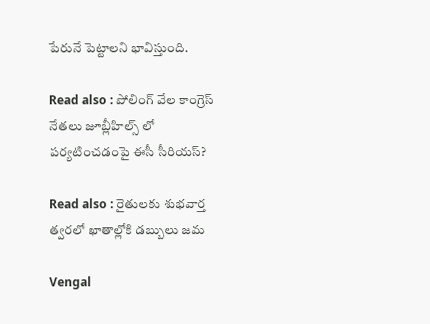పేరునే పెట్టాలని భావిస్తుంది.

Read also : పోలింగ్ వేల కాంగ్రెస్ నేతలు జూబ్లీహిల్స్ లో పర్యటించడంపై ఈసీ సీరియస్?

Read also : రైతులకు శుభవార్త త్వరలో ఖాతాల్లోకి డబ్బులు జమ

Vengal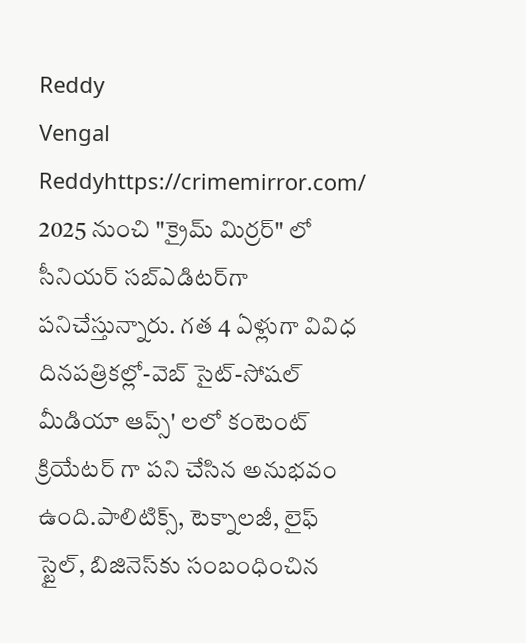Reddy
Vengal Reddyhttps://crimemirror.com/
2025 నుంచి "క్రైమ్ మిర్రర్" లో సీనియర్ సబ్‌ఎడిటర్‌గా పనిచేస్తున్నారు. గత 4 ఏళ్లుగా వివిధ దినపత్రికల్లో-వెబ్ సైట్-సోషల్ మీడియా ఆప్స్' లలో కంటెంట్ క్రియేటర్ గా పని చేసిన అనుభవం ఉంది.పాలిటిక్స్‌, టెక్నాలజీ, లైఫ్‌ స్టైల్‌, బిజినెస్‌కు సంబంధించిన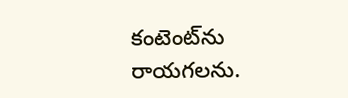కంటెంట్‌ను రాయగలను.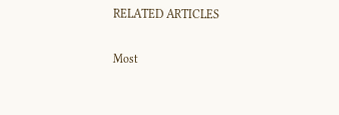RELATED ARTICLES

Most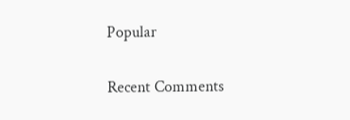Popular

Recent Comments